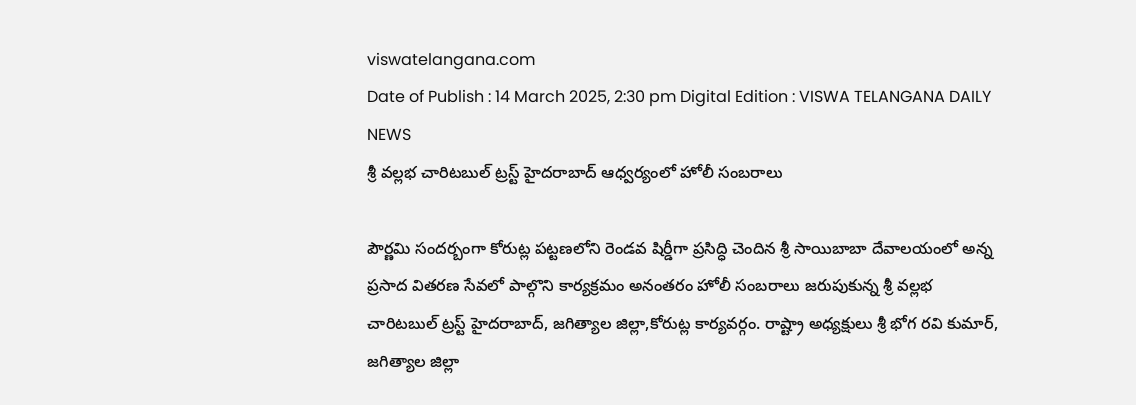viswatelangana.com
Date of Publish : 14 March 2025, 2:30 pm Digital Edition : VISWA TELANGANA DAILY NEWS
శ్రీ వల్లభ చారిటబుల్ ట్రస్ట్ హైదరాబాద్ ఆధ్వర్యంలో హోలీ సంబరాలు

పౌర్ణమి సందర్బంగా కోరుట్ల పట్టణలోని రెండవ షిర్డీగా ప్రసిద్ధి చెందిన శ్రీ సాయిబాబా దేవాలయంలో అన్న ప్రసాద వితరణ సేవలో పాల్గొని కార్యక్రమం అనంతరం హోలీ సంబరాలు జరుపుకున్న శ్రీ వల్లభ చారిటబుల్ ట్రస్ట్ హైదరాబాద్, జగిత్యాల జిల్లా,కోరుట్ల కార్యవర్గం. రాష్ట్రా అధ్యక్షులు శ్రీ భోగ రవి కుమార్, జగిత్యాల జిల్లా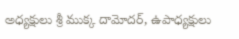అధ్యక్షులు శ్రీ ముక్క దామోదర్, ఉపాధ్యక్షులు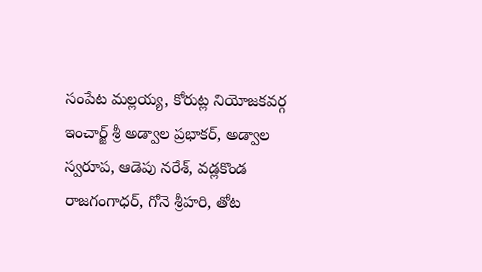సంపేట మల్లయ్య, కోరుట్ల నియోజకవర్గ ఇంచార్జ్ శ్రీ అడ్వాల ప్రభాకర్, అడ్వాల స్వరూప, ఆడెపు నరేశ్, వడ్లకొండ రాజగంగాధర్, గోనె శ్రీహరి, తోట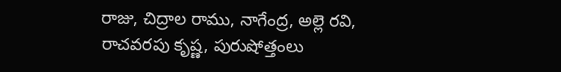రాజు, చిద్రాల రాము, నాగేంద్ర, అల్లె రవి, రాచవరపు కృష్ణ, పురుషోత్తంలు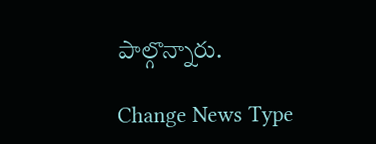పాల్గొన్నారు.

Change News Type